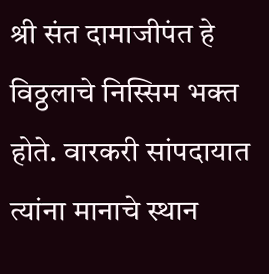श्री संत दामाजीपंत हे विठ्ठलाचे निस्सिम भक्त होते. वारकरी सांपदायात त्यांना मानाचे स्थान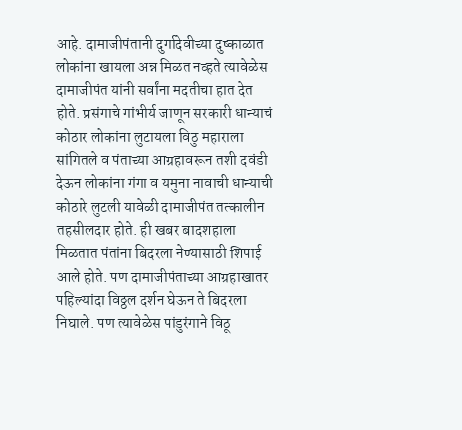आहे. दामाजीपंतानी दुर्गादेवीच्या दुष्काळात लोकांना खायला अन्न मिळत नव्हते त्यावेळेस दामाजीपंत यांनी सर्वांना मदतीचा हात देत होते. प्रसंगाचे गांभीर्य जाणून सरकारी धान्याचं कोठार लोकांना लुटायला विठु महाराला सांगितले व पंताच्या आग्रहावरून तशी दवंडी देऊन लोकांना गंगा व यमुना नावाची धान्याची कोठारे लुटली यावेळी दामाजीपंत तत्कालीन तहसीलदार होते. ही खबर बादशहाला मिळतात पंतांना बिदरला नेण्यासाठी शिपाई आले होते. पण दामाजीपंताच्या आग्रहाखातर पहिल्यांदा विठ्ठल दर्शन घेऊन ते बिदरला निघाले. पण त्यावेळेस पांडुरंगाने विठू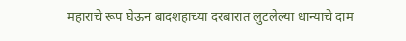महाराचे रूप घेऊन बादशहाच्या दरबारात लुटलेल्या धान्याचे दाम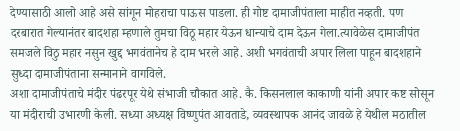देण्यासाठी आलो आहे असे सांगून मोहराचा पाऊस पाडला. ही गोष्ट दामाजीपंताला माहीत नव्हती. पण दरबारात गेल्यानंतर बादशहा म्हणाले तुमचा विठू महार येऊन धान्याचे दाम देऊन गेला.त्यावेळेस दामाजीपंत समजले विठु महार नसुन खुद्द भगवंतानेच हे दाम भरले आहे. अशी भगवंताची अपार लिला पाहून बादशहाने सुध्दा दामाजीपंताना सन्मानाने वागविले.
अशा दामाजीपंताचे मंदीर पंढरपूर येथे संभाजी चौकात आहे. कै. किसनलाल काकाणी यांनी अपार कष्ट सोसून या मंदीराची उभारणी केली. सध्या अध्यक्ष विष्णुपंत आवताडे, व्यवस्थापक आनंद जावळे हे येथील मठातील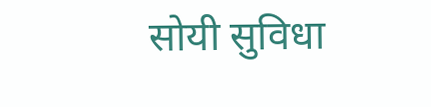सोयी सुविधा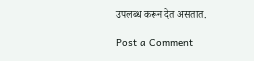उपलब्ध करून देत असतात.

Post a Comment